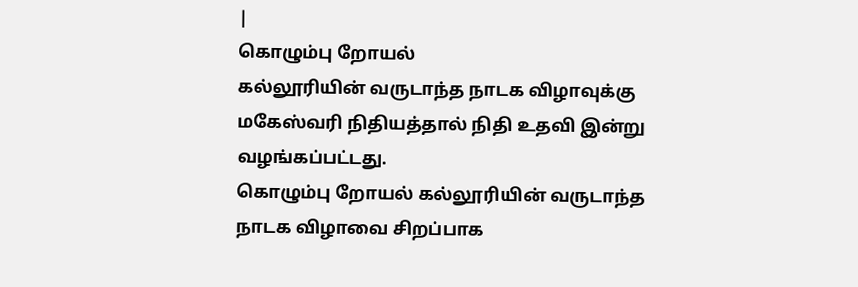|
கொழும்பு றோயல்
கல்லூரியின் வருடாந்த நாடக விழாவுக்கு
மகேஸ்வரி நிதியத்தால் நிதி உதவி இன்று
வழங்கப்பட்டது.
கொழும்பு றோயல் கல்லூரியின் வருடாந்த
நாடக விழாவை சிறப்பாக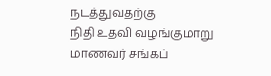நடத்துவதற்கு
நிதி உதவி வழங்குமாறு மாணவர் சங்கப்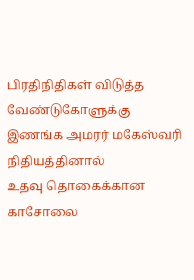பிரதிநிதிகள் விடுத்த வேண்டுகோளுக்கு
இணங்க அமரர் மகேஸ்வரி நிதியத்தினால்
உதவு தொகைக்கான காசோலை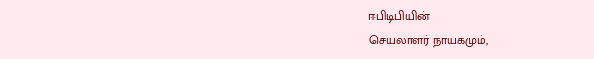ஈபிடிபியின்
செயலாளர் நாயகமும்,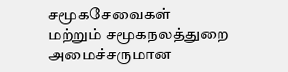சமூகசேவைகள்
மற்றும் சமூகநலத்துறை அமைச்சருமான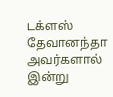டக்ளஸ் தேவானந்தா அவர்களால் இன்று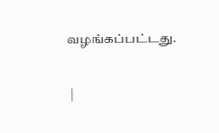வழங்கப்பட்டது.

 |